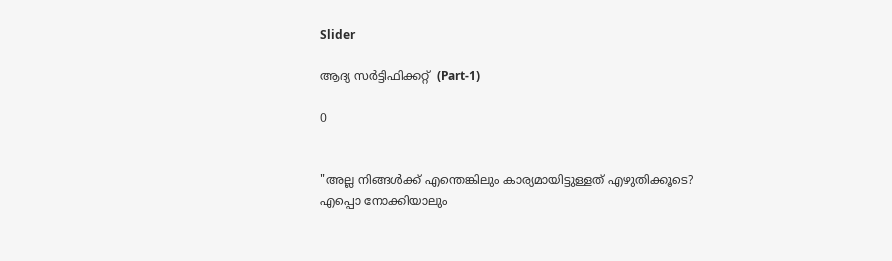Slider

ആദ്യ സർട്ടിഫിക്കറ്റ് ‌ (Part-1)

0


"അല്ല നിങ്ങൾക്ക്‌ എന്തെങ്കിലും കാര്യമായിട്ടുള്ളത്‌ എഴുതിക്കൂടെ?
എപ്പൊ നോക്കിയാലും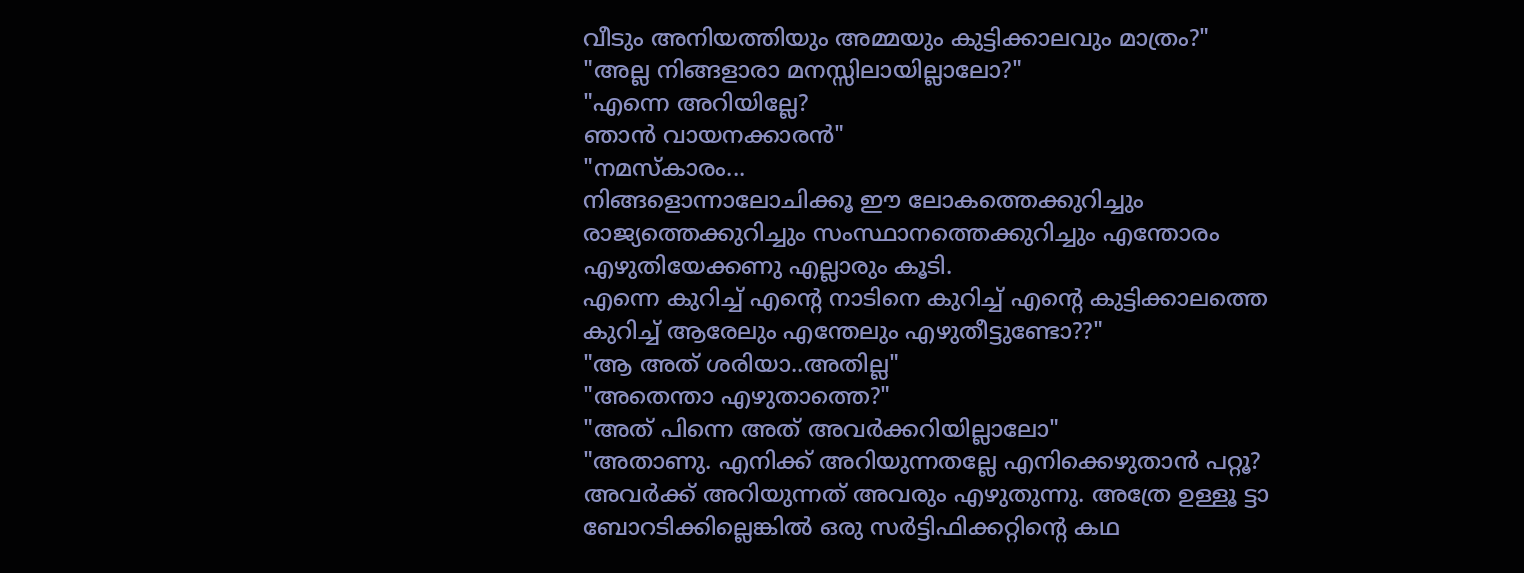വീടും അനിയത്തിയും അമ്മയും കുട്ടിക്കാലവും മാത്രം?"
"അല്ല നിങ്ങളാരാ മനസ്സിലായില്ലാലോ?"
"എന്നെ അറിയില്ലേ?
ഞാൻ വായനക്കാരൻ"
"നമസ്കാരം...
നിങ്ങളൊന്നാലോചിക്കൂ ഈ ലോകത്തെക്കുറിച്ചും രാജ്യത്തെക്കുറിച്ചും സംസ്ഥാനത്തെക്കുറിച്ചും എന്തോരം എഴുതിയേക്കണു എല്ലാരും കൂടി.
എന്നെ കുറിച്ച്‌ എന്റെ നാടിനെ കുറിച്ച്‌ എന്റെ കുട്ടിക്കാലത്തെ കുറിച്ച്‌ ആരേലും എന്തേലും എഴുതീട്ടുണ്ടോ??"
"ആ അത്‌ ശരിയാ..അതില്ല"
"അതെന്താ എഴുതാത്തെ?"
"അത്‌ പിന്നെ അത്‌ അവർക്കറിയില്ലാലോ"
"അതാണു. എനിക്ക്‌ അറിയുന്നതല്ലേ എനിക്കെഴുതാൻ പറ്റൂ? അവർക്ക്‌ അറിയുന്നത്‌ അവരും എഴുതുന്നു. അത്രേ ഉള്ളൂ ട്ടാ
ബോറടിക്കില്ലെങ്കിൽ ഒരു സർട്ടിഫിക്കറ്റിന്റെ കഥ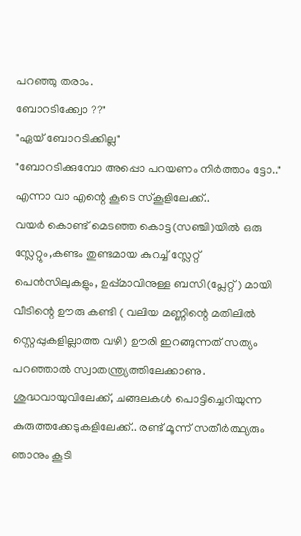പറഞ്ഞു തരാം.
ബോറടിക്ക്വോ ??"
"ഏയ്‌ ബോറടിക്കില്ല"
"ബോറടിക്കുമ്പോ അപ്പൊ പറയണം നിർത്താം ട്ടോ.."
എന്നാ വാ എന്റെ കൂടെ സ്കൂളിലേക്ക്‌..
വയർ കൊണ്ട്‌ മെടഞ്ഞ കൊട്ട(സഞ്ചി)യിൽ ഒരു സ്ലേറ്റും,കണ്ടം തുണ്ടമായ കുറച്ച്‌ സ്ലേറ്റ്‌ പെൻസിലുകളും, ഉപ്പ്മാവിനുള്ള ബസി(പ്ലേറ്റ്‌) മായി വീടിന്റെ ഊരു കണ്ടി ( വലിയ മണ്ണിന്റെ മതിലിൽ സ്റ്റെപ്പുകളില്ലാത്ത വഴി) ഊരി ഇറങ്ങുന്നത്‌ സത്യം പറഞ്ഞാൽ സ്വാതന്ത്ര്യത്തിലേക്കാണു. ശുദ്ധവായുവിലേക്ക്‌, ചങ്ങലകൾ പൊട്ടിച്ചെറിയുന്ന കുരുത്തക്കേടുകളിലേക്ക്‌.. രണ്ട്‌ മൂന്ന് സതീർത്ഥ്യരും ഞാനും കൂടി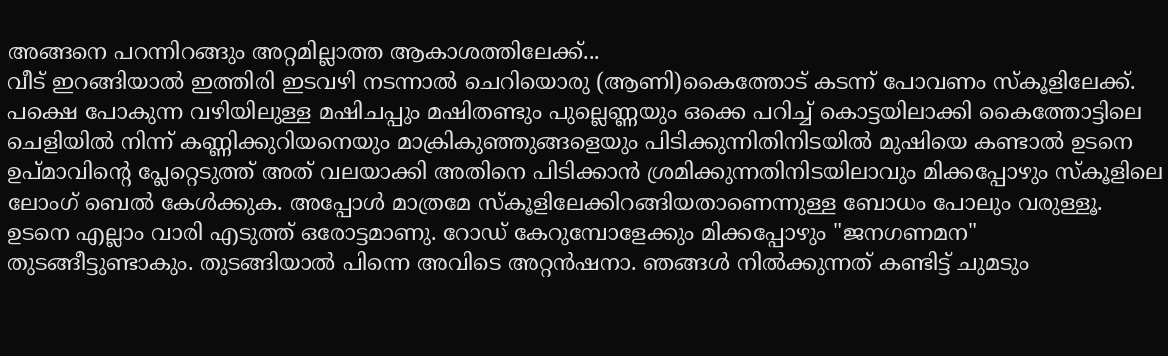അങ്ങനെ പറന്നിറങ്ങും അറ്റമില്ലാത്ത ആകാശത്തിലേക്ക്‌...
വീട്‌ ഇറങ്ങിയാൽ ഇത്തിരി ഇടവഴി നടന്നാൽ ചെറിയൊരു (ആണി)കൈത്തോട്‌ കടന്ന് പോവണം സ്കൂളിലേക്ക്‌.
പക്ഷെ പോകുന്ന വഴിയിലുള്ള മഷിചപ്പും മഷിതണ്ടും പുല്ലെണ്ണയും ഒക്കെ പറിച്ച്‌ കൊട്ടയിലാക്കി കൈത്തോട്ടിലെ ചെളിയിൽ നിന്ന് കണ്ണിക്കുറിയനെയും മാക്രികുഞ്ഞുങ്ങളെയും പിടിക്കുന്നിതിനിടയിൽ മുഷിയെ കണ്ടാൽ ഉടനെ ഉപ്മാവിന്റെ പ്ലേറ്റെടുത്ത്‌ അത്‌ വലയാക്കി അതിനെ പിടിക്കാൻ ശ്രമിക്കുന്നതിനിടയിലാവും മിക്കപ്പോഴും സ്കൂളിലെ ലോംഗ്‌ ബെൽ കേൾക്കുക. അപ്പോൾ മാത്രമേ സ്കൂളിലേക്കിറങ്ങിയതാണെന്നുള്ള ബോധം പോലും വരുള്ളൂ. ഉടനെ എല്ലാം വാരി എടുത്ത്‌ ഒരോട്ടമാണു. റോഡ്‌ കേറുമ്പോളേക്കും മിക്കപ്പോഴും "ജനഗണമന" തുടങ്ങീട്ടുണ്ടാകും. തുടങ്ങിയാൽ പിന്നെ അവിടെ അറ്റൻഷനാ. ഞങ്ങൾ നിൽക്കുന്നത്‌ കണ്ടിട്ട്‌ ചുമടും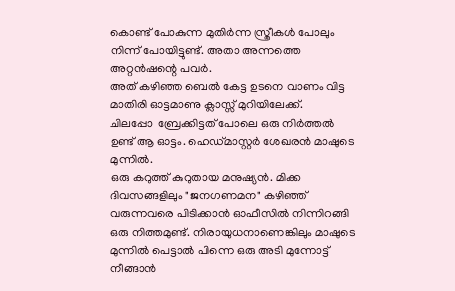കൊണ്ട്‌ പോകുന്ന മുതിർന്ന സ്ത്രീകൾ പോലും നിന്ന് പോയിട്ടുണ്ട്‌. അതാ അന്നത്തെ അറ്റൻഷന്റെ പവർ.
അത്‌ കഴിഞ്ഞ ബെൽ കേട്ട ഉടനെ വാണം വിട്ട മാതിരി ഓട്ടമാണു ക്ലാസ്സ്‌ മുറിയിലേക്ക്‌.
ചിലപ്പോ ‌ ബ്രേക്കിട്ടത്‌ പോലെ ഒരു നിർത്തൽ ഉണ്ട്‌ ആ ഓട്ടം. ഹെഡ്മാസ്റ്റർ ശേഖരൻ മാഷുടെ മുന്നിൽ.
ഒരു കറുത്ത്‌ കുറുതായ മനുഷ്യൻ. മിക്ക ദിവസങ്ങളിലും "ജനഗണമന" കഴിഞ്ഞ്‌ വരുന്നവരെ പിടിക്കാൻ ഓഫീസിൽ നിന്നിറങ്ങി ഒരു നിത്തമുണ്ട്‌. നിരായുധനാണെങ്കിലും മാഷുടെ മുന്നിൽ പെട്ടാൽ പിന്നെ ഒരു അടി മുന്നോട്ട്‌ നീങ്ങാൻ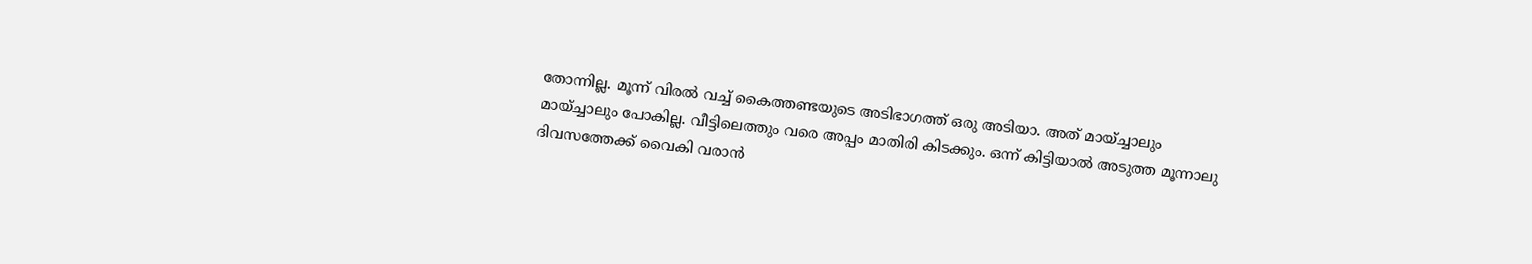തോന്നില്ല. മൂന്ന് വിരൽ വച്ച്‌ കൈത്തണ്ടയുടെ അടിഭാഗത്ത്‌ ഒരു അടിയാ. അത്‌ മായ്ച്ചാലും മായ്ച്ചാലും പോകില്ല. വീട്ടിലെത്തും വരെ അപ്പം മാതിരി കിടക്കും. ഒന്ന് കിട്ടിയാൽ അടുത്ത മൂന്നാലു ദിവസത്തേക്ക്‌ വൈകി വരാൻ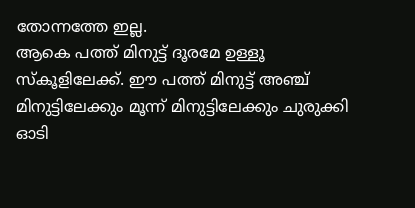തോന്നത്തേ ഇല്ല.
ആകെ പത്ത്‌ മിനുട്ട്‌ ദൂരമേ ഉള്ളൂ സ്കൂളിലേക്ക്‌. ഈ പത്ത്‌ മിനുട്ട്‌ അഞ്ച്‌ മിനുട്ടിലേക്കും മൂന്ന് മിനുട്ടിലേക്കും ചുരുക്കി ഓടി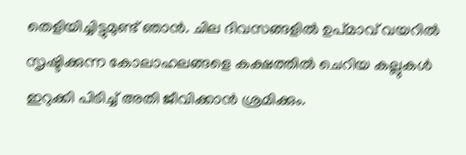തെളിയിച്ചിട്ടുമുണ്ട്‌ ഞാൻ. ചില ദിവസങ്ങളിൽ ഉപ്മാവ്‌ വയറിൽ സൃഷ്ടിക്കുന്ന കോലാഹലങ്ങളെ കക്ഷത്തിൽ ചെറിയ കല്ലുകൾ ഇറുക്കി പിടിച്ച്‌ അതി ജീവിക്കാൻ ശ്രമിക്കും.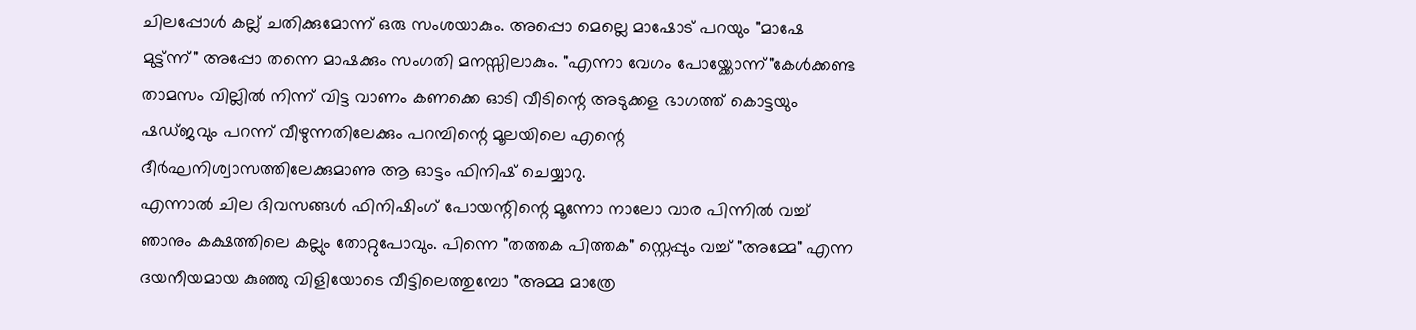ചിലപ്പോൾ കല്ല് ചതിക്കുമോന്ന് ഒരു സംശയാകും. അപ്പൊ മെല്ലെ മാഷോട്‌ പറയും "മാഷേ മുട്ട്ന്ന്" അപ്പോ തന്നെ മാഷക്കും സംഗതി മനസ്സിലാകും. "എന്നാ വേഗം പോയ്ക്കോന്ന്"കേൾക്കണ്ട താമസം വില്ലിൽ നിന്ന് വിട്ട വാണം കണക്കെ ഓടി വീടിന്റെ അടുക്കള ഭാഗത്ത്‌ കൊട്ടയും ഷഡ്ജവും പറന്ന് വീഴുന്നതിലേക്കും പറമ്പിന്റെ മൂലയിലെ എന്റെ ദീർഘനിശ്വാസത്തിലേക്കുമാണു ആ ഓട്ടം ഫിനിഷ്‌ ചെയ്യാറു.
എന്നാൽ ചില ദിവസങ്ങൾ ഫിനിഷിംഗ്‌ പോയന്റിന്റെ മൂന്നോ നാലോ വാര പിന്നിൽ വച്ച്‌ ഞാനും കക്ഷത്തിലെ കല്ലും തോറ്റുപോവും. പിന്നെ "തത്തക പിത്തക" സ്റ്റെപ്പും വച്ച്‌ "അമ്മേ" എന്ന ദയനീയമായ കുഞ്ഞു വിളിയോടെ വീട്ടിലെത്തുമ്പോ "അമ്മ മാത്രേ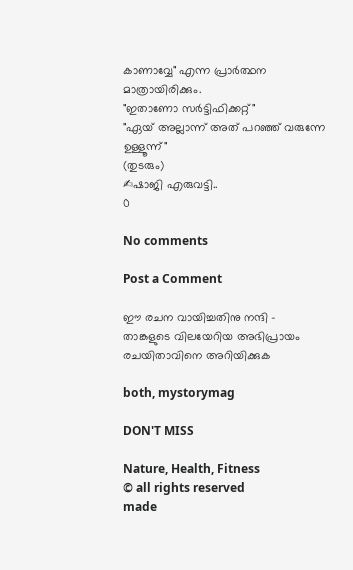കാണാവ്വേ" എന്ന പ്രാർത്ഥന മാത്രായിരിക്കും.
"ഇതാണോ സർട്ടിഫിക്കറ്റ്‌"
"ഏയ്‌ അല്ലാന്ന് അത്‌ പറഞ്ഞ്‌ വരുന്നേ ഉള്ളൂന്ന്"
(തുടരും)
✍ഷാജി എരുവട്ടി..
0

No comments

Post a Comment

ഈ രചന വായിച്ചതിനു നന്ദി - താങ്കളുടെ വിലയേറിയ അഭിപ്രായം രചയിതാവിനെ അറിയിക്കുക

both, mystorymag

DON'T MISS

Nature, Health, Fitness
© all rights reserved
made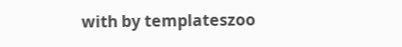with by templateszoo